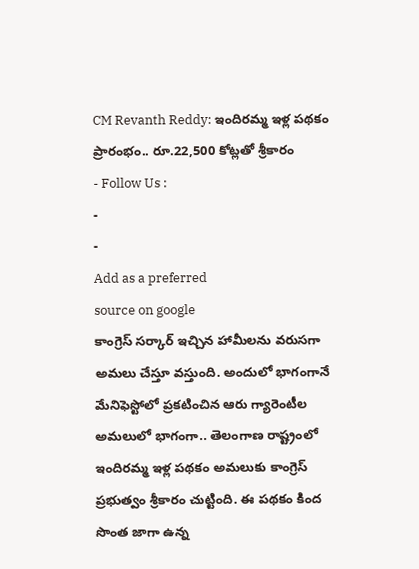CM Revanth Reddy: ఇందిరమ్మ ఇళ్ల పథకం ప్రారంభం.. రూ.22,500 కోట్లతో శ్రీకారం
- Follow Us :
-
-
Add as a preferred
source on google
కాంగ్రెస్ సర్కార్ ఇచ్చిన హామీలను వరుసగా అమలు చేస్తూ వస్తుంది. అందులో భాగంగానే మేనిఫెస్టోలో ప్రకటించిన ఆరు గ్యారెంటీల అమలులో భాగంగా.. తెలంగాణ రాష్ట్రంలో ఇందిరమ్మ ఇళ్ల పథకం అమలుకు కాంగ్రెస్ ప్రభుత్వం శ్రీకారం చుట్టింది. ఈ పథకం కింద సొంత జాగా ఉన్న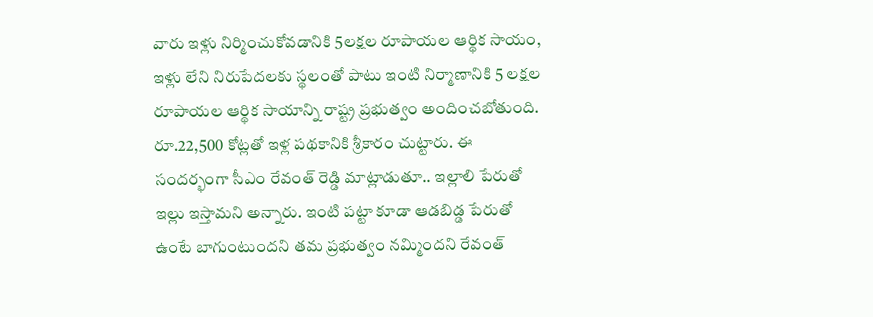వారు ఇళ్లు నిర్మించుకోవడానికి 5లక్షల రూపాయల ఆర్థిక సాయం, ఇళ్లు లేని నిరుపేదలకు స్థలంతో పాటు ఇంటి నిర్మాణానికి 5 లక్షల రూపాయల ఆర్థిక సాయాన్ని రాష్ట్ర ప్రభుత్వం అందించబోతుంది. రూ.22,500 కోట్లతో ఇళ్ల పథకానికి శ్రీకారం చుట్టారు. ఈ సందర్భంగా సీఎం రేవంత్ రెడ్డి మాట్లాడుతూ.. ఇల్లాలి పేరుతో ఇల్లు ఇస్తామని అన్నారు. ఇంటి పట్టా కూడా ఆడబిడ్డ పేరుతో ఉంటే బాగుంటుందని తమ ప్రభుత్వం నమ్మిందని రేవంత్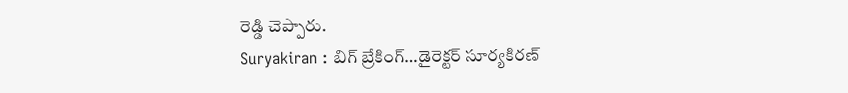రెడ్డి చెప్పారు.
Suryakiran : బిగ్ బ్రేకింగ్…డైరెక్టర్ సూర్యకిరణ్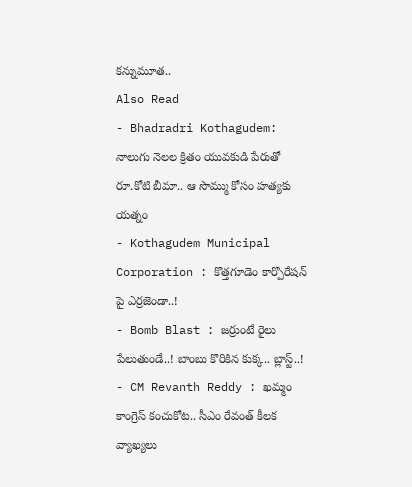కన్నుమూత..
Also Read
- Bhadradri Kothagudem: నాలుగు నెలల క్రితం యువకుడి పేరుతో రూ.కోటి బీమా.. ఆ సొమ్ము కోసం హత్యకు యత్నం
- Kothagudem Municipal Corporation : కొత్తగూడెం కార్పొరేషన్ పై ఎర్రజెండా..!
- Bomb Blast : జర్రుంటే రైలు పేలుతుండే..! బాంబు కొరికిన కుక్క.. బ్లాస్ట్..!
- CM Revanth Reddy : ఖమ్మం కాంగ్రెస్ కంచుకోట.. సీఎం రేవంత్ కీలక వ్యాఖ్యలు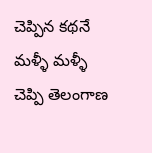చెప్పిన కథనే మళ్ళీ మళ్ళీ చెప్పి తెలంగాణ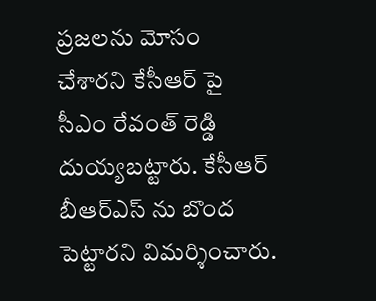ప్రజలను మోసం చేశారని కేసీఆర్ పై సీఎం రేవంత్ రెడ్డి దుయ్యబట్టారు. కేసీఆర్ బీఆర్ఎస్ ను బొంద పెట్టారని విమర్శించారు.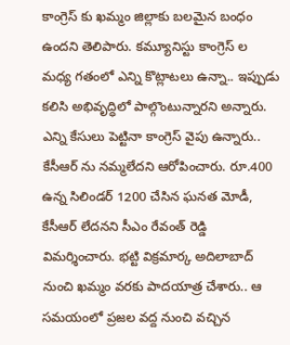కాంగ్రెస్ కు ఖమ్మం జిల్లాకు బలమైన బంధం ఉందని తెలిపారు. కమ్యూనిస్టు కాంగ్రెస్ ల మధ్య గతంలో ఎన్ని కొట్లాటలు ఉన్నా.. ఇప్పుడు కలిసి అభివృద్ధిలో పాల్గొంటున్నారని అన్నారు. ఎన్ని కేసులు పెట్టినా కాంగ్రెస్ వైపు ఉన్నారు.. కేసీఆర్ ను నమ్మలేదని ఆరోపించారు. రూ.400 ఉన్న సిలిండర్ 1200 చేసిన ఘనత మోడీ, కేసీఆర్ లేదనని సీఎం రేవంత్ రెడ్డి విమర్శించారు. భట్టి విక్రమార్క అదిలాబాద్ నుంచి ఖమ్మం వరకు పాదయాత్ర చేశారు.. ఆ సమయంలో ప్రజల వద్ద నుంచి వచ్చిన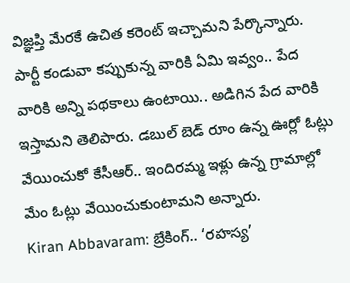విజ్ఞప్తి మేరకే ఉచిత కరెంట్ ఇచ్చామని పేర్కొన్నారు. పార్టీ కండువా కప్పుకున్న వారికి ఏమి ఇవ్వం.. పేద వారికి అన్ని పథకాలు ఉంటాయి.. అడిగిన పేద వారికి ఇస్తామని తెలిపారు. డబుల్ బెడ్ రూం ఉన్న ఊర్లో ఓట్లు వేయించుకో కేసీఆర్.. ఇందిరమ్మ ఇళ్లు ఉన్న గ్రామాల్లో మేం ఓట్లు వేయించుకుంటామని అన్నారు.
Kiran Abbavaram: బ్రేకింగ్.. ‘రహస్య’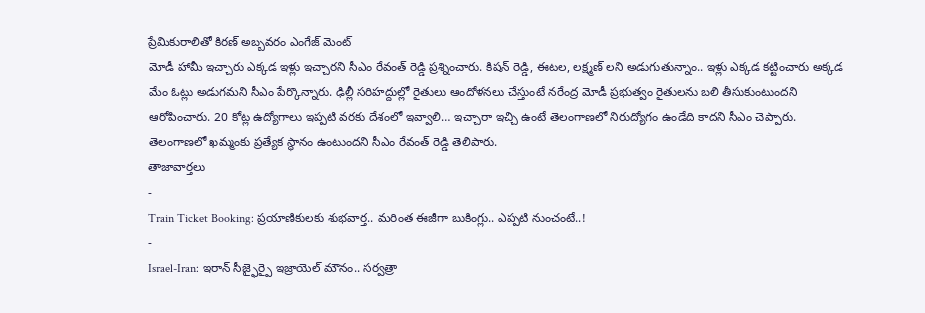ప్రేమికురాలితో కిరణ్ అబ్బవరం ఎంగేజ్ మెంట్
మోడీ హామీ ఇచ్చారు ఎక్కడ ఇళ్లు ఇచ్చారని సీఎం రేవంత్ రెడ్డి ప్రశ్నించారు. కిషన్ రెడ్డి, ఈటల, లక్ష్మణ్ లని అడుగుతున్నాం.. ఇళ్లు ఎక్కడ కట్టించారు అక్కడ మేం ఓట్లు అడుగమని సీఎం పేర్కొన్నారు. ఢిల్లీ సరిహద్దుల్లో రైతులు ఆందోళనలు చేస్తుంటే నరేంద్ర మోడీ ప్రభుత్వం రైతులను బలి తీసుకుంటుందని ఆరోపించారు. 20 కోట్ల ఉద్యోగాలు ఇప్పటి వరకు దేశంలో ఇవ్వాలి… ఇచ్చారా ఇచ్చి ఉంటే తెలంగాణలో నిరుద్యోగం ఉండేది కాదని సీఎం చెప్పారు. తెలంగాణలో ఖమ్మంకు ప్రత్యేక స్థానం ఉంటుందని సీఎం రేవంత్ రెడ్డి తెలిపారు.
తాజావార్తలు
-
Train Ticket Booking: ప్రయాణికులకు శుభవార్త.. మరింత ఈజీగా బుకింగ్లు.. ఎప్పటి నుంచంటే..!
-
Israel-Iran: ఇరాన్ సీజ్ఫైర్పై ఇజ్రాయెల్ మౌనం.. సర్వత్రా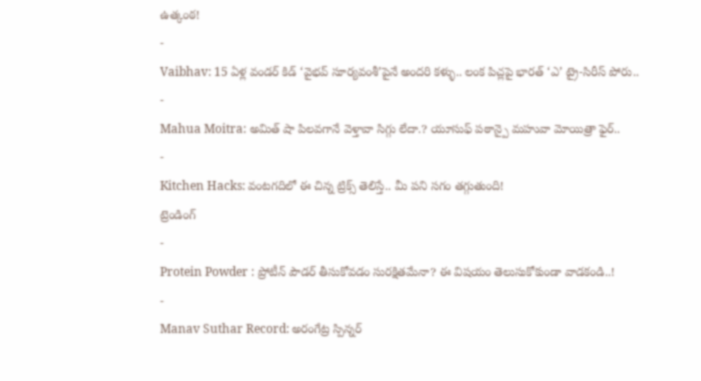ఉత్కంఠ!
-
Vaibhav: 15 ఏళ్ల వండర్ కిడ్ ‘వైభవ్ సూర్యవంశీ’పైనే అందరి కళ్ళు.. లంక పిచ్లపై భారత్ ‘ఎ’ ట్రై-సిరీస్ పోరు..
-
Mahua Moitra: అమిత్ షా పిలవగానే వెళ్తావా సిగ్గు లేదా.? యూసుఫ్ పఠాన్పై మహువా మోయిత్రా ఫైర్..
-
Kitchen Hacks: వంటగదిలో ఈ చిన్న ట్రిక్స్ తెలిస్తే.. మీ పని సగం తగ్గుతుంది!
ట్రెండింగ్
-
Protein Powder : ప్రోటీన్ పౌడర్ తీసుకోవడం సురక్షితమేనా? ఈ విషయం తెలుసుకోకుండా వాడకండి..!
-
Manav Suthar Record: అరంగేట్ర స్పిన్నర్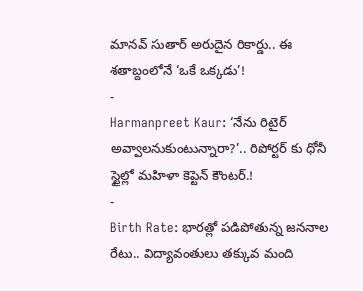మానవ్ సుతార్ అరుదైన రికార్డు.. ఈ శతాబ్దంలోనే ‘ఒకే ఒక్కడు’!
-
Harmanpreet Kaur: ‘నేను రిటైర్ అవ్వాలనుకుంటున్నారా?’.. రిపోర్టర్ కు ధోనీ స్టైల్లో మహిళా కెప్టెన్ కౌంటర్.!
-
Birth Rate: భారత్లో పడిపోతున్న జననాల రేటు.. విద్యావంతులు తక్కువ మంది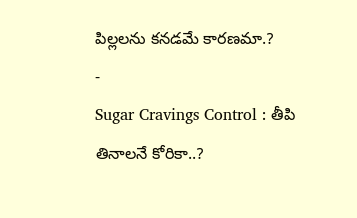పిల్లలను కనడమే కారణమా.?
-
Sugar Cravings Control : తీపి తినాలనే కోరికా..?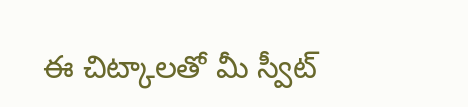ఈ చిట్కాలతో మీ స్వీట్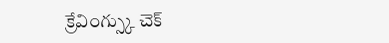క్రేవింగ్స్కు చెక్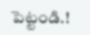పెట్టండి.!